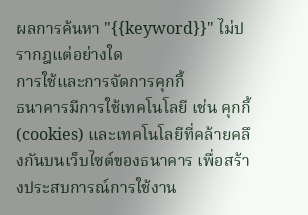ผลการค้นหา "{{keyword}}" ไม่ปรากฎแต่อย่างใด
การใช้และการจัดการคุกกี้
ธนาคารมีการใช้เทคโนโลยี เช่น คุกกี้ (cookies) และเทคโนโลยีที่คล้ายคลึงกันบนเว็บไซต์ของธนาคาร เพื่อสร้างประสบการณ์การใช้งาน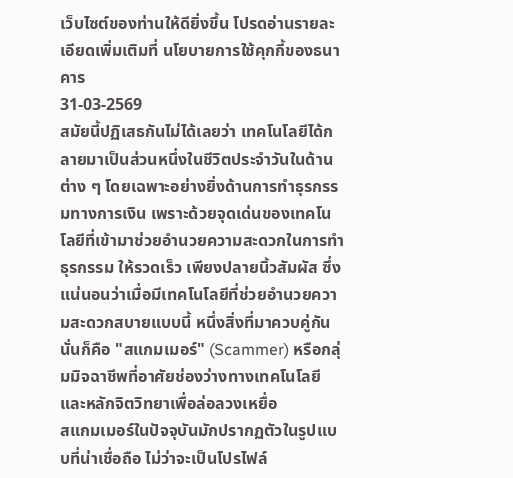เว็บไซต์ของท่านให้ดียิ่งขึ้น โปรดอ่านรายละเอียดเพิ่มเติมที่ นโยบายการใช้คุกกี้ของธนาคาร
31-03-2569
สมัยนี้ปฏิเสธกันไม่ได้เลยว่า เทคโนโลยีได้กลายมาเป็นส่วนหนึ่งในชีวิตประจำวันในด้านต่าง ๆ โดยเฉพาะอย่างยิ่งด้านการทำธุรกรรมทางการเงิน เพราะด้วยจุดเด่นของเทคโนโลยีที่เข้ามาช่วยอำนวยความสะดวกในการทำธุรกรรม ให้รวดเร็ว เพียงปลายนิ้วสัมผัส ซึ่งแน่นอนว่าเมื่อมีเทคโนโลยีที่ช่วยอำนวยความสะดวกสบายแบบนี้ หนึ่งสิ่งที่มาควบคู่กันนั่นก็คือ "สแกมเมอร์" (Scammer) หรือกลุ่มมิจฉาชีพที่อาศัยช่องว่างทางเทคโนโลยีและหลักจิตวิทยาเพื่อล่อลวงเหยื่อ
สแกมเมอร์ในปัจจุบันมักปรากฏตัวในรูปแบบที่น่าเชื่อถือ ไม่ว่าจะเป็นโปรไฟล์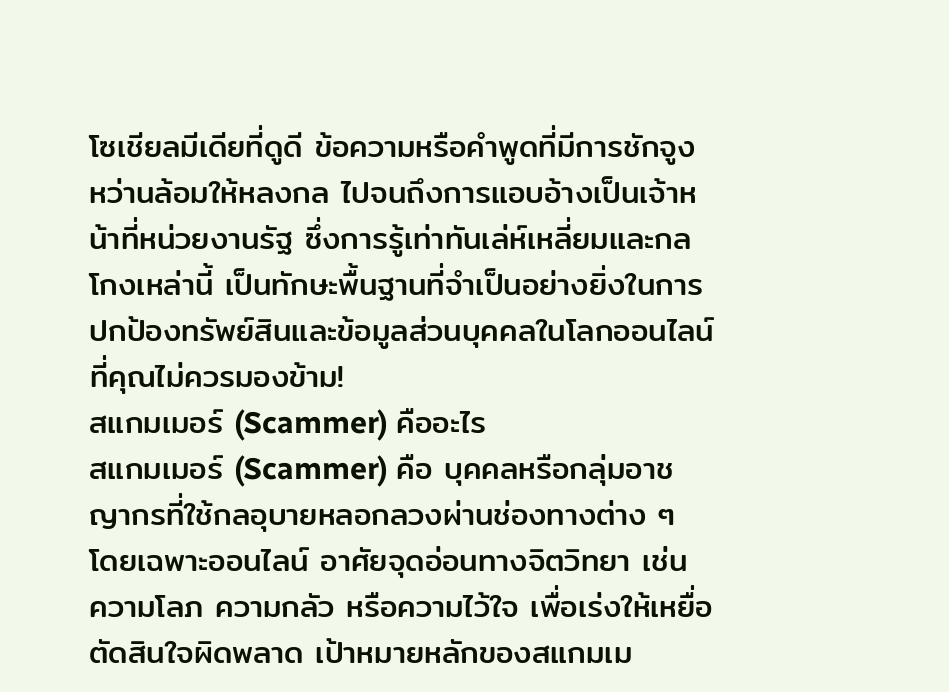โซเชียลมีเดียที่ดูดี ข้อความหรือคำพูดที่มีการชักจูง หว่านล้อมให้หลงกล ไปจนถึงการแอบอ้างเป็นเจ้าหน้าที่หน่วยงานรัฐ ซึ่งการรู้เท่าทันเล่ห์เหลี่ยมและกลโกงเหล่านี้ เป็นทักษะพื้นฐานที่จำเป็นอย่างยิ่งในการปกป้องทรัพย์สินและข้อมูลส่วนบุคคลในโลกออนไลน์ที่คุณไม่ควรมองข้าม!
สแกมเมอร์ (Scammer) คืออะไร
สแกมเมอร์ (Scammer) คือ บุคคลหรือกลุ่มอาชญากรที่ใช้กลอุบายหลอกลวงผ่านช่องทางต่าง ๆ โดยเฉพาะออนไลน์ อาศัยจุดอ่อนทางจิตวิทยา เช่น ความโลภ ความกลัว หรือความไว้ใจ เพื่อเร่งให้เหยื่อตัดสินใจผิดพลาด เป้าหมายหลักของสแกมเม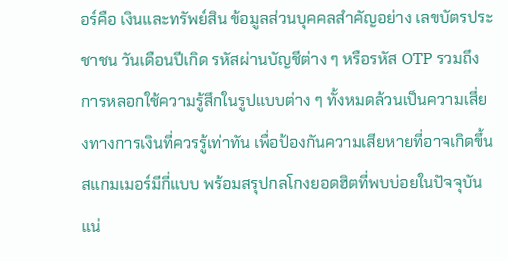อร์คือ เงินและทรัพย์สิน ข้อมูลส่วนบุคคลสำคัญอย่าง เลขบัตรประชาชน วันเดือนปีเกิด รหัสผ่านบัญชีต่าง ๆ หรือรหัส OTP รวมถึงการหลอกใช้ความรู้สึกในรูปแบบต่าง ๆ ทั้งหมดล้วนเป็นความเสี่ยงทางการเงินที่ควรรู้เท่าทัน เพื่อป้องกันความเสียหายที่อาจเกิดขึ้น
สแกมเมอร์มีกี่แบบ พร้อมสรุปกลโกงยอดฮิตที่พบบ่อยในปัจจุบัน
แน่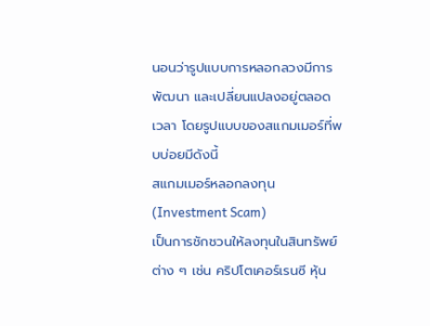นอนว่ารูปแบบการหลอกลวงมีการพัฒนา และเปลี่ยนแปลงอยู่ตลอดเวลา โดยรูปแบบของสแกมเมอร์ที่พบบ่อยมีดังนี้
สแกมเมอร์หลอกลงทุน (Investment Scam)
เป็นการชักชวนให้ลงทุนในสินทรัพย์ต่าง ๆ เช่น คริปโตเคอร์เรนซี หุ้น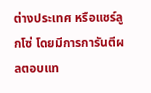ต่างประเทศ หรือแชร์ลูกโซ่ โดยมีการการันตีผลตอบแท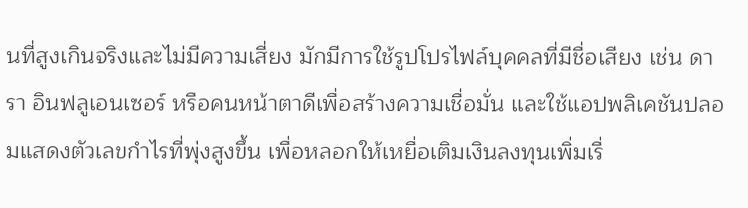นที่สูงเกินจริงและไม่มีความเสี่ยง มักมีการใช้รูปโปรไฟล์บุคคลที่มีชื่อเสียง เช่น ดารา อินฟลูเอนเซอร์ หรือคนหน้าตาดีเพื่อสร้างความเชื่อมั่น และใช้แอปพลิเคชันปลอมแสดงตัวเลขกำไรที่พุ่งสูงขึ้น เพื่อหลอกให้เหยื่อเติมเงินลงทุนเพิ่มเรื่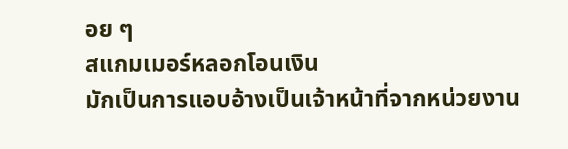อย ๆ
สแกมเมอร์หลอกโอนเงิน
มักเป็นการแอบอ้างเป็นเจ้าหน้าที่จากหน่วยงาน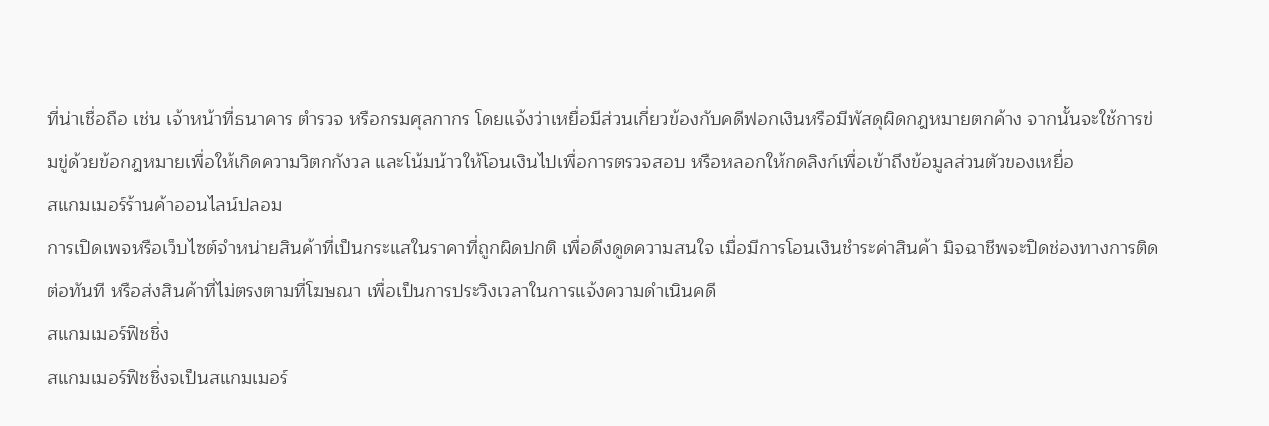ที่น่าเชื่อถือ เช่น เจ้าหน้าที่ธนาคาร ตำรวจ หรือกรมศุลกากร โดยแจ้งว่าเหยื่อมีส่วนเกี่ยวข้องกับคดีฟอกเงินหรือมีพัสดุผิดกฎหมายตกค้าง จากนั้นจะใช้การข่มขู่ด้วยข้อกฎหมายเพื่อให้เกิดความวิตกกังวล และโน้มน้าวให้โอนเงินไปเพื่อการตรวจสอบ หรือหลอกให้กดลิงก์เพื่อเข้าถึงข้อมูลส่วนตัวของเหยื่อ
สแกมเมอร์ร้านค้าออนไลน์ปลอม
การเปิดเพจหรือเว็บไซต์จำหน่ายสินค้าที่เป็นกระแสในราคาที่ถูกผิดปกติ เพื่อดึงดูดความสนใจ เมื่อมีการโอนเงินชำระค่าสินค้า มิจฉาชีพจะปิดช่องทางการติดต่อทันที หรือส่งสินค้าที่ไม่ตรงตามที่โฆษณา เพื่อเป็นการประวิงเวลาในการแจ้งความดำเนินคดี
สแกมเมอร์ฟิชชิ่ง
สแกมเมอร์ฟิชชิ่งจเป็นสแกมเมอร์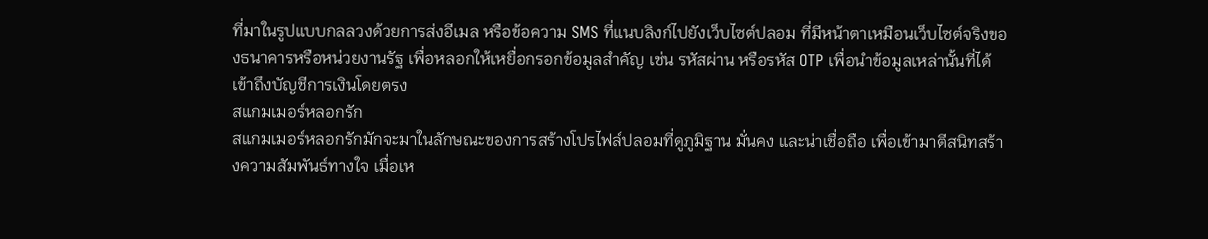ที่มาในรูปแบบกลลวงด้วยการส่งอีเมล หรือข้อความ SMS ที่แนบลิงก์ไปยังเว็บไซต์ปลอม ที่มีหน้าตาเหมือนเว็บไซต์จริงของธนาคารหรือหน่วยงานรัฐ เพื่อหลอกให้เหยื่อกรอกข้อมูลสำคัญ เช่น รหัสผ่าน หรือรหัส OTP เพื่อนำข้อมูลเหล่านั้นที่ได้ เข้าถึงบัญชีการเงินโดยตรง
สแกมเมอร์หลอกรัก
สแกมเมอร์หลอกรักมักจะมาในลักษณะของการสร้างโปรไฟล์ปลอมที่ดูภูมิฐาน มั่นคง และน่าเชื่อถือ เพื่อเข้ามาตีสนิทสร้างความสัมพันธ์ทางใจ เมื่อเห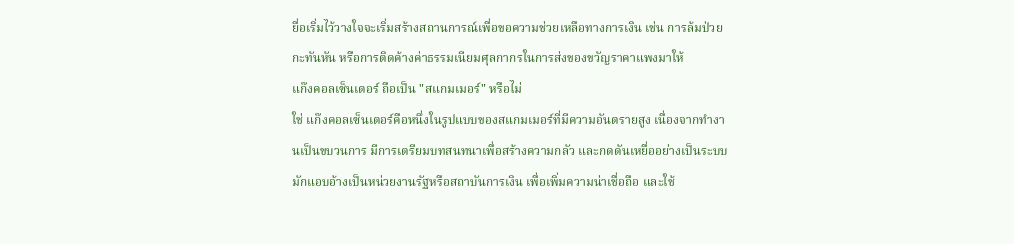ยื่อเริ่มไว้วางใจจะเริ่มสร้างสถานการณ์เพื่อขอความช่วยเหลือทางการเงิน เช่น การล้มป่วยกะทันหัน หรือการติดค้างค่าธรรมเนียมศุลกากรในการส่งของขวัญราคาแพงมาให้
แก๊งคอลเซ็นเตอร์ ถือเป็น "สแกมเมอร์" หรือไม่
ใช่ แก๊งคอลเซ็นเตอร์คือหนึ่งในรูปแบบของสแกมเมอร์ที่มีความอันตรายสูง เนื่องจากทำงานเป็นขบวนการ มีการเตรียมบทสนทนาเพื่อสร้างความกลัว และกดดันเหยื่ออย่างเป็นระบบ มักแอบอ้างเป็นหน่วยงานรัฐหรือสถาบันการเงิน เพื่อเพิ่มความน่าเชื่อถือ และใช้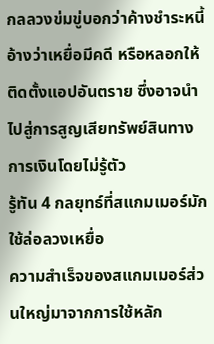กลลวงข่มขู่บอกว่าค้างชำระหนี้ อ้างว่าเหยื่อมีคดี หรือหลอกให้ติดตั้งแอปอันตราย ซึ่งอาจนำไปสู่การสูญเสียทรัพย์สินทางการเงินโดยไม่รู้ตัว
รู้ทัน 4 กลยุทธ์ที่สแกมเมอร์มักใช้ล่อลวงเหยื่อ
ความสำเร็จของสแกมเมอร์ส่วนใหญ่มาจากการใช้หลัก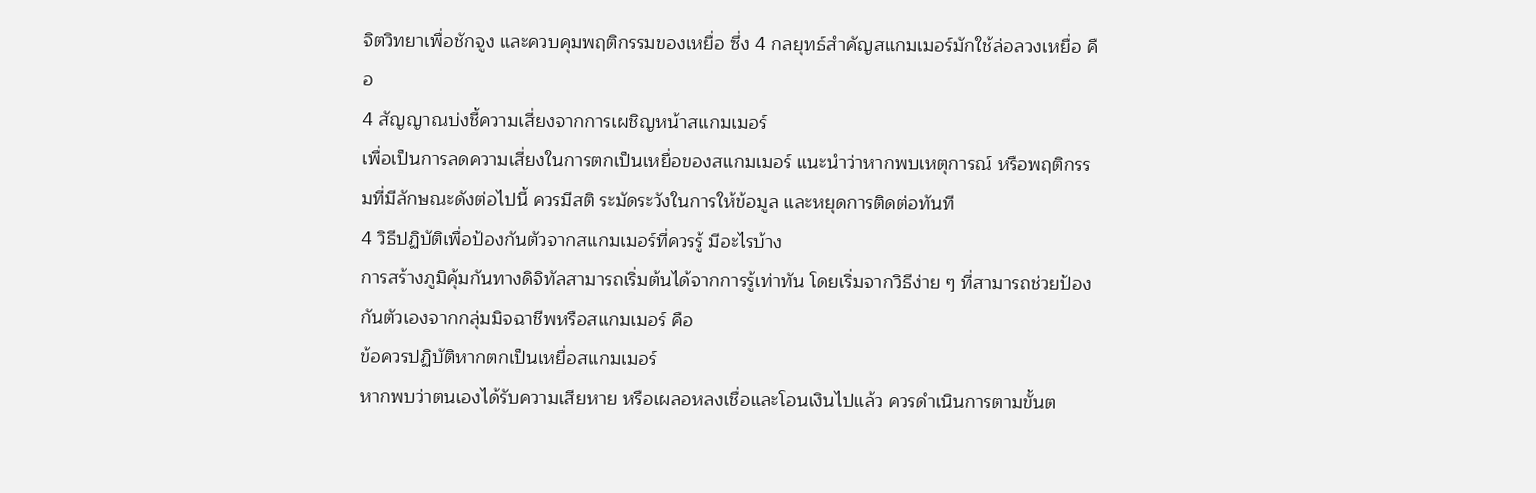จิตวิทยาเพื่อชักจูง และควบคุมพฤติกรรมของเหยื่อ ซึ่ง 4 กลยุทธ์สำคัญสแกมเมอร์มักใช้ล่อลวงเหยื่อ คือ
4 สัญญาณบ่งชี้ความเสี่ยงจากการเผชิญหน้าสแกมเมอร์
เพื่อเป็นการลดความเสี่ยงในการตกเป็นเหยื่อของสแกมเมอร์ แนะนำว่าหากพบเหตุการณ์ หรือพฤติกรรมที่มีลักษณะดังต่อไปนี้ ควรมีสติ ระมัดระวังในการให้ข้อมูล และหยุดการติดต่อทันที
4 วิธีปฏิบัติเพื่อป้องกันตัวจากสแกมเมอร์ที่ควรรู้ มีอะไรบ้าง
การสร้างภูมิคุ้มกันทางดิจิทัลสามารถเริ่มต้นได้จากการรู้เท่าทัน โดยเริ่มจากวิธีง่าย ๆ ที่สามารถช่วยป้องกันตัวเองจากกลุ่มมิจฉาชีพหรือสแกมเมอร์ คือ
ข้อควรปฏิบัติหากตกเป็นเหยื่อสแกมเมอร์
หากพบว่าตนเองได้รับความเสียหาย หรือเผลอหลงเชื่อและโอนเงินไปแล้ว ควรดำเนินการตามขั้นต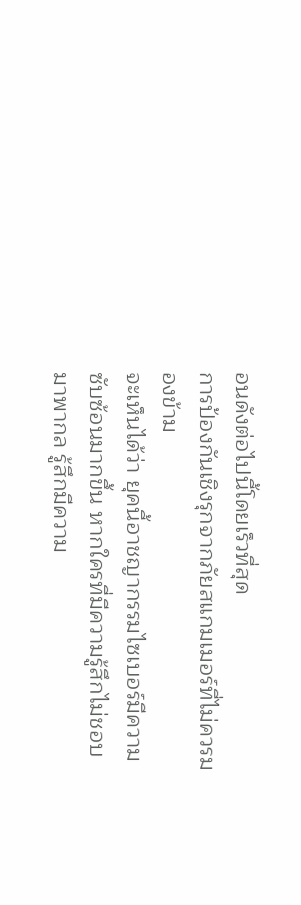อนดังต่อไปนี้โดยเร็วที่สุด
การป้องกันเชิงรุกจากภัยสแกมเมอร์ที่ไม่ควรมองข้าม
จะเห็นได้ว่า ยุคนี้อาชญากรรมไซเบอร์มีความซับซ้อนมากขึ้น หากใครที่มีความรู้สึกไม่ชอบมาพากล รู้สึกมีความ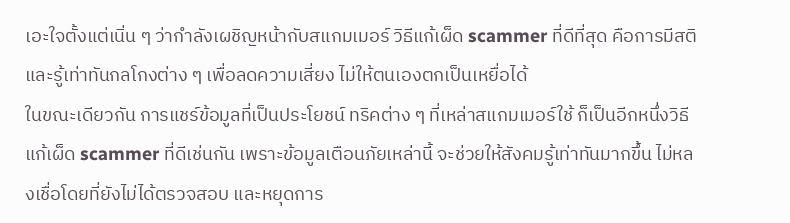เอะใจตั้งแต่เนิ่น ๆ ว่ากำลังเผชิญหน้ากับสแกมเมอร์ วิธีแก้เผ็ด scammer ที่ดีที่สุด คือการมีสติ และรู้เท่าทันกลโกงต่าง ๆ เพื่อลดความเสี่ยง ไม่ให้ตนเองตกเป็นเหยื่อได้
ในขณะเดียวกัน การแชร์ข้อมูลที่เป็นประโยชน์ ทริคต่าง ๆ ที่เหล่าสแกมเมอร์ใช้ ก็เป็นอีกหนึ่งวิธีแก้เผ็ด scammer ที่ดีเช่นกัน เพราะข้อมูลเตือนภัยเหล่านี้ จะช่วยให้สังคมรู้เท่าทันมากขึ้น ไม่หลงเชื่อโดยที่ยังไม่ได้ตรวจสอบ และหยุดการ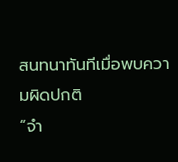สนทนาทันทีเมื่อพบความผิดปกติ
“จำ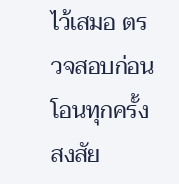ไว้เสมอ ตรวจสอบก่อนโอนทุกครั้ง สงสัย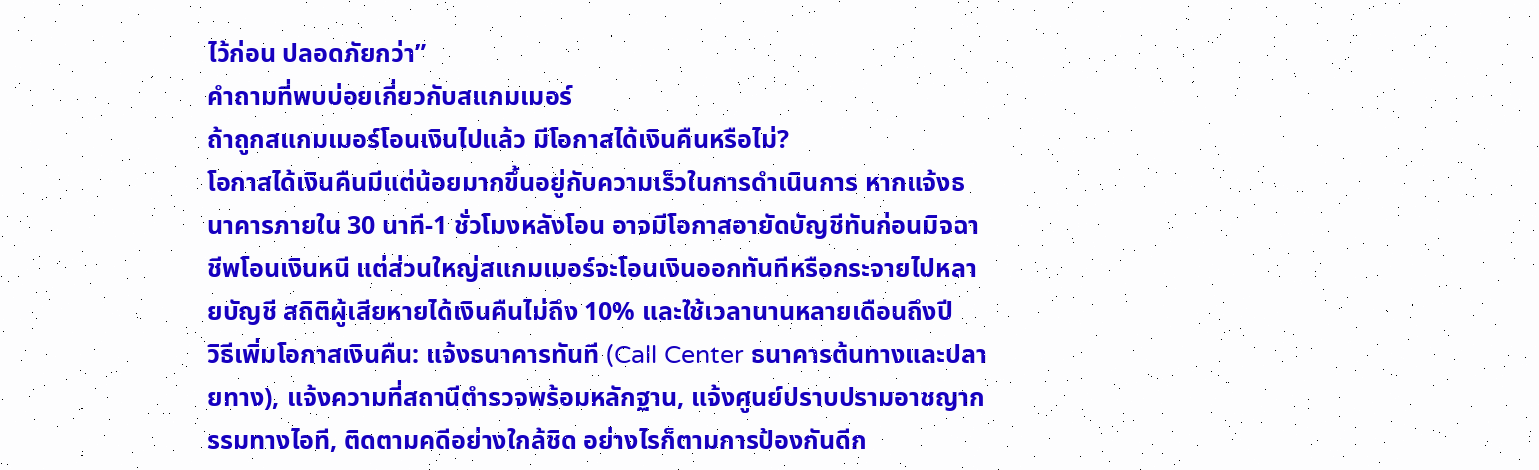ไว้ก่อน ปลอดภัยกว่า”
คำถามที่พบบ่อยเกี่ยวกับสแกมเมอร์
ถ้าถูกสแกมเมอร์โอนเงินไปแล้ว มีโอกาสได้เงินคืนหรือไม่?
โอกาสได้เงินคืนมีแต่น้อยมากขึ้นอยู่กับความเร็วในการดำเนินการ หากแจ้งธนาคารภายใน 30 นาที-1 ชั่วโมงหลังโอน อาจมีโอกาสอายัดบัญชีทันก่อนมิจฉาชีพโอนเงินหนี แต่ส่วนใหญ่สแกมเมอร์จะโอนเงินออกทันทีหรือกระจายไปหลายบัญชี สถิติผู้เสียหายได้เงินคืนไม่ถึง 10% และใช้เวลานานหลายเดือนถึงปี
วิธีเพิ่มโอกาสเงินคืน: แจ้งธนาคารทันที (Call Center ธนาคารต้นทางและปลายทาง), แจ้งความที่สถานีตำรวจพร้อมหลักฐาน, แจ้งศูนย์ปราบปรามอาชญากรรมทางไอที, ติดตามคดีอย่างใกล้ชิด อย่างไรก็ตามการป้องกันดีก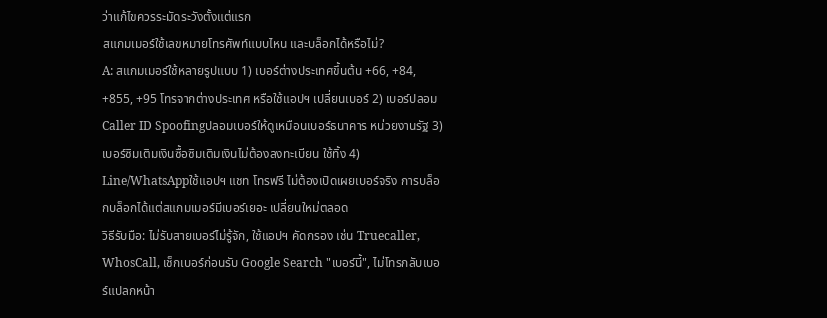ว่าแก้ไขควรระมัดระวังตั้งแต่แรก
สแกมเมอร์ใช้เลขหมายโทรศัพท์แบบไหน และบล็อกได้หรือไม่?
A: สแกมเมอร์ใช้หลายรูปแบบ 1) เบอร์ต่างประเทศขึ้นต้น +66, +84, +855, +95 โทรจากต่างประเทศ หรือใช้แอปฯ เปลี่ยนเบอร์ 2) เบอร์ปลอม Caller ID Spoofingปลอมเบอร์ให้ดูเหมือนเบอร์ธนาคาร หน่วยงานรัฐ 3) เบอร์ซิมเติมเงินซื้อซิมเติมเงินไม่ต้องลงทะเบียน ใช้ทิ้ง 4) Line/WhatsAppใช้แอปฯ แชท โทรฟรี ไม่ต้องเปิดเผยเบอร์จริง การบล็อกบล็อกได้แต่สแกมเมอร์มีเบอร์เยอะ เปลี่ยนใหม่ตลอด
วิธีรับมือ: ไม่รับสายเบอร์ไม่รู้จัก, ใช้แอปฯ คัดกรอง เช่น Truecaller, WhosCall, เช็กเบอร์ก่อนรับ Google Search "เบอร์นี้", ไม่โทรกลับเบอร์แปลกหน้า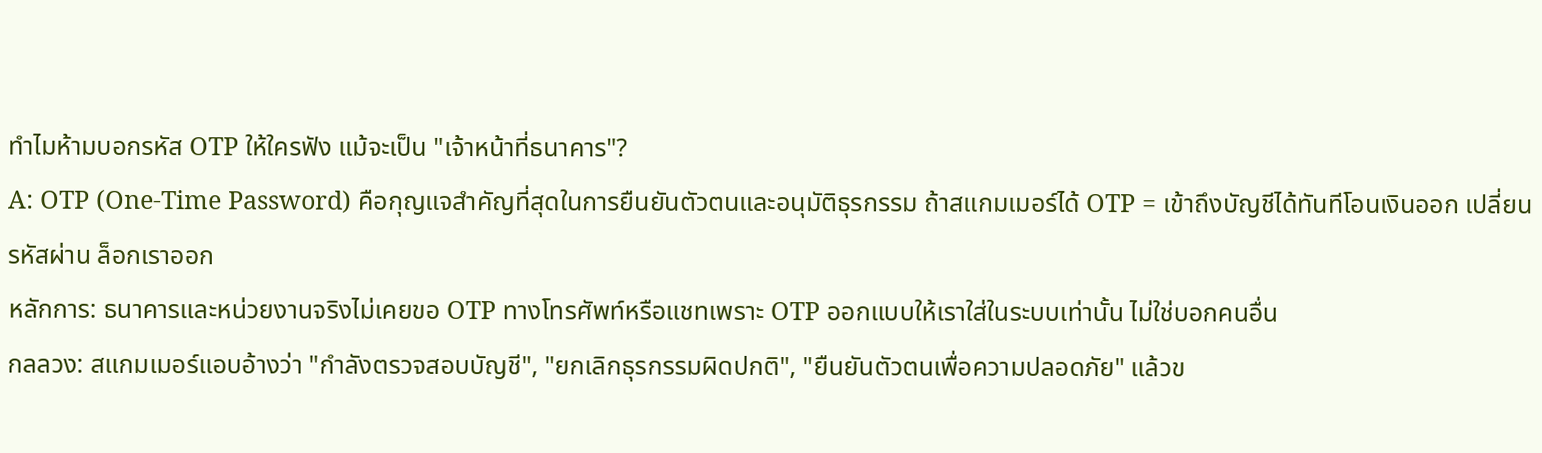ทำไมห้ามบอกรหัส OTP ให้ใครฟัง แม้จะเป็น "เจ้าหน้าที่ธนาคาร"?
A: OTP (One-Time Password) คือกุญแจสำคัญที่สุดในการยืนยันตัวตนและอนุมัติธุรกรรม ถ้าสแกมเมอร์ได้ OTP = เข้าถึงบัญชีได้ทันทีโอนเงินออก เปลี่ยนรหัสผ่าน ล็อกเราออก
หลักการ: ธนาคารและหน่วยงานจริงไม่เคยขอ OTP ทางโทรศัพท์หรือแชทเพราะ OTP ออกแบบให้เราใส่ในระบบเท่านั้น ไม่ใช่บอกคนอื่น
กลลวง: สแกมเมอร์แอบอ้างว่า "กำลังตรวจสอบบัญชี", "ยกเลิกธุรกรรมผิดปกติ", "ยืนยันตัวตนเพื่อความปลอดภัย" แล้วข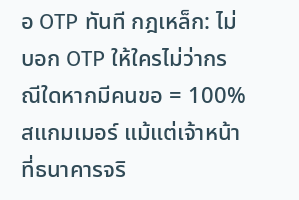อ OTP ทันที กฎเหล็ก: ไม่บอก OTP ให้ใครไม่ว่ากรณีใดหากมีคนขอ = 100% สแกมเมอร์ แม้แต่เจ้าหน้าที่ธนาคารจริ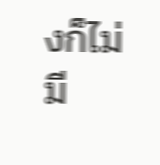งก็ไม่มี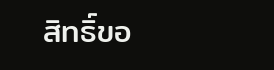สิทธิ์ขอ